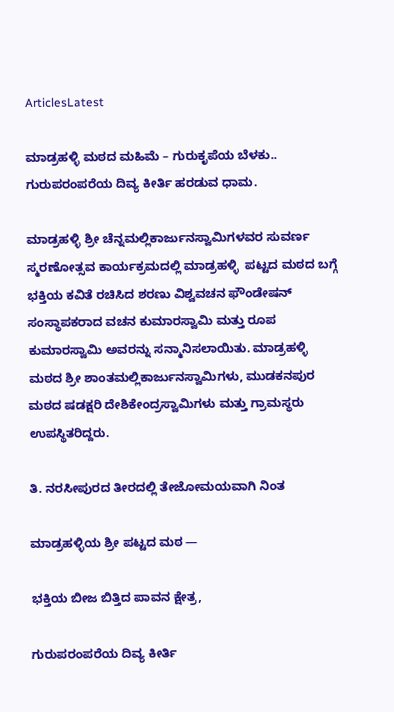ArticlesLatest

ಮಾಡ್ರಹಳ್ಳಿ ಮಠದ ಮಹಿಮೆ – ಗುರುಕೃಪೆಯ ಬೆಳಕು.. ಗುರುಪರಂಪರೆಯ ದಿವ್ಯ ಕೀರ್ತಿ ಹರಡುವ ಧಾಮ.

ಮಾಡ್ರಹಳ್ಳಿ ಶ್ರೀ ಚೆನ್ನಮಲ್ಲಿಕಾರ್ಜುನಸ್ವಾಮಿಗಳವರ ಸುವರ್ಣ ಸ್ಮರಣೋತ್ಸವ ಕಾರ್ಯಕ್ರಮದಲ್ಲಿ ಮಾಡ್ರಹಳ್ಳಿ  ಪಟ್ಟದ ಮಠದ ಬಗ್ಗೆ ಭಕ್ತಿಯ ಕವಿತೆ ರಚಿಸಿದ ಶರಣು ವಿಶ್ವವಚನ ಫೌಂಡೇಷನ್ ಸಂಸ್ಥಾಪಕರಾದ ವಚನ ಕುಮಾರಸ್ವಾಮಿ ಮತ್ತು ರೂಪ ಕುಮಾರಸ್ವಾಮಿ ಅವರನ್ನು ಸನ್ಮಾನಿಸಲಾಯಿತು. ಮಾಡ್ರಹಳ್ಳಿ ಮಠದ ಶ್ರೀ ಶಾಂತಮಲ್ಲಿಕಾರ್ಜುನಸ್ವಾಮಿಗಳು, ಮುಡಕನಪುರ ಮಠದ ಷಡಕ್ಷರಿ ದೇಶಿಕೇಂದ್ರಸ್ವಾಮಿಗಳು ಮತ್ತು ಗ್ರಾಮಸ್ಥರು ಉಪಸ್ಥಿತರಿದ್ದರು.

ತಿ. ನರಸೀಪುರದ ತೀರದಲ್ಲಿ ತೇಜೋಮಯವಾಗಿ ನಿಂತ

ಮಾಡ್ರಹಳ್ಳಿಯ ಶ್ರೀ ಪಟ್ಟದ ಮಠ —

ಭಕ್ತಿಯ ಬೀಜ ಬಿತ್ತಿದ ಪಾವನ ಕ್ಷೇತ್ರ,

ಗುರುಪರಂಪರೆಯ ದಿವ್ಯ ಕೀರ್ತಿ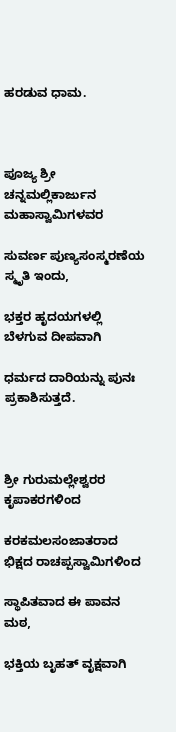ಹರಡುವ ಧಾಮ.



ಪೂಜ್ಯ ಶ್ರೀ ಚನ್ನಮಲ್ಲಿಕಾರ್ಜುನ ಮಹಾಸ್ವಾಮಿಗಳವರ

ಸುವರ್ಣ ಪುಣ್ಯಸಂಸ್ಮರಣೆಯ ಸ್ಮೃತಿ ಇಂದು,

ಭಕ್ತರ ಹೃದಯಗಳಲ್ಲಿ ಬೆಳಗುವ ದೀಪವಾಗಿ

ಧರ್ಮದ ದಾರಿಯನ್ನು ಪುನಃ ಪ್ರಕಾಶಿಸುತ್ತದೆ.



ಶ್ರೀ ಗುರುಮಲ್ಲೇಶ್ವರರ ಕೃಪಾಕರಗಳಿಂದ

ಕರಕಮಲಸಂಜಾತರಾದ ಭಿಕ್ಷದ ರಾಚಪ್ಪಸ್ವಾಮಿಗಳಿಂದ

ಸ್ಥಾಪಿತವಾದ ಈ ಪಾವನ ಮಠ,

ಭಕ್ತಿಯ ಬೃಹತ್ ವೃಕ್ಷವಾಗಿ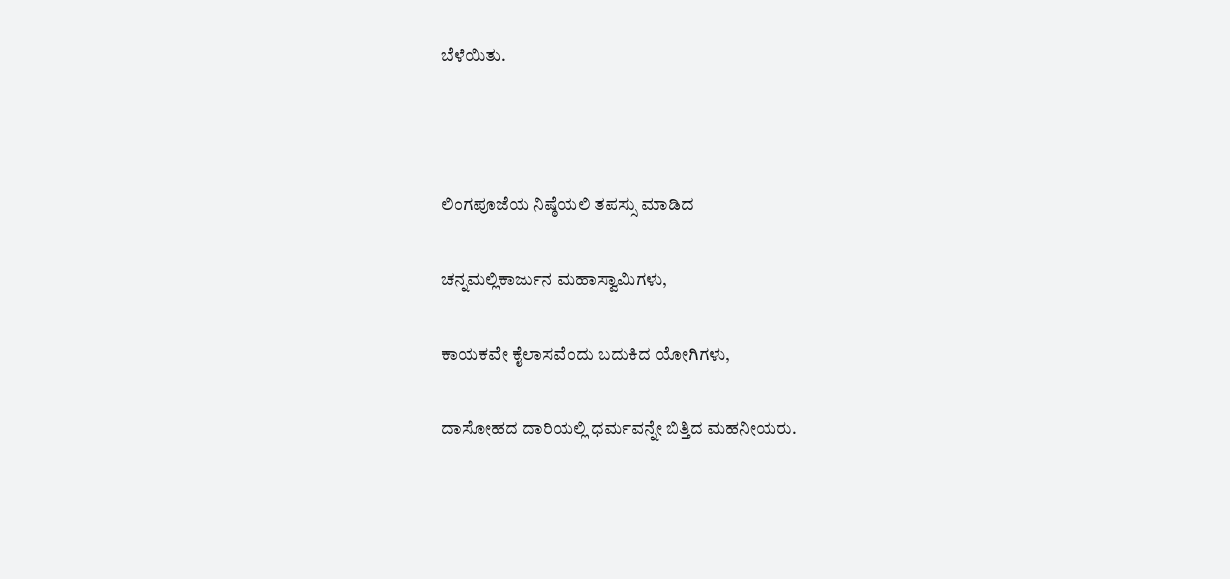ಬೆಳೆಯಿತು.



ಲಿಂಗಪೂಜೆಯ ನಿಷ್ಠೆಯಲಿ ತಪಸ್ಸು ಮಾಡಿದ

ಚನ್ನಮಲ್ಲಿಕಾರ್ಜುನ ಮಹಾಸ್ವಾಮಿಗಳು,

ಕಾಯಕವೇ ಕೈಲಾಸವೆಂದು ಬದುಕಿದ ಯೋಗಿಗಳು,

ದಾಸೋಹದ ದಾರಿಯಲ್ಲಿ ಧರ್ಮವನ್ನೇ ಬಿತ್ತಿದ ಮಹನೀಯರು.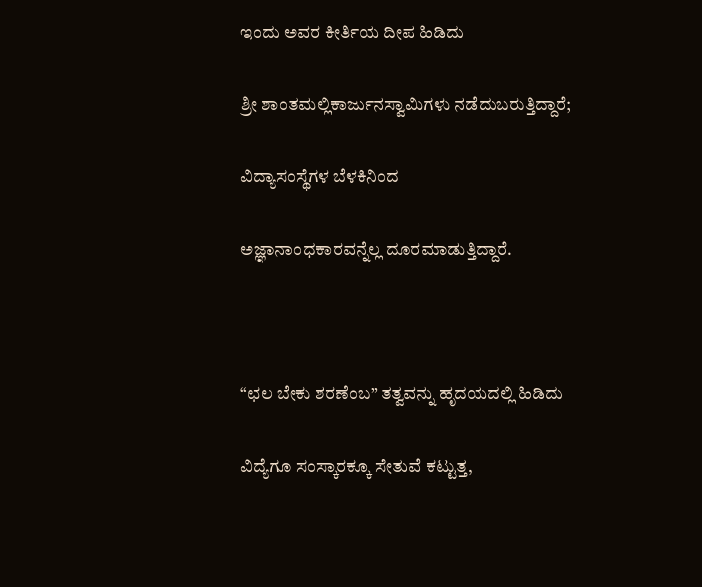ಇಂದು ಅವರ ಕೀರ್ತಿಯ ದೀಪ ಹಿಡಿದು

ಶ್ರೀ ಶಾಂತಮಲ್ಲಿಕಾರ್ಜುನಸ್ವಾಮಿಗಳು ನಡೆದುಬರುತ್ತಿದ್ದಾರೆ;

ವಿದ್ಯಾಸಂಸ್ಥೆಗಳ ಬೆಳಕಿನಿಂದ

ಅಜ್ಞಾನಾಂಧಕಾರವನ್ನೆಲ್ಲ ದೂರಮಾಡುತ್ತಿದ್ದಾರೆ.



“ಛಲ ಬೇಕು ಶರಣೆಂಬ” ತತ್ವವನ್ನು ಹೃದಯದಲ್ಲಿ ಹಿಡಿದು

ವಿದ್ಯೆಗೂ ಸಂಸ್ಕಾರಕ್ಕೂ ಸೇತುವೆ ಕಟ್ಟುತ್ತ,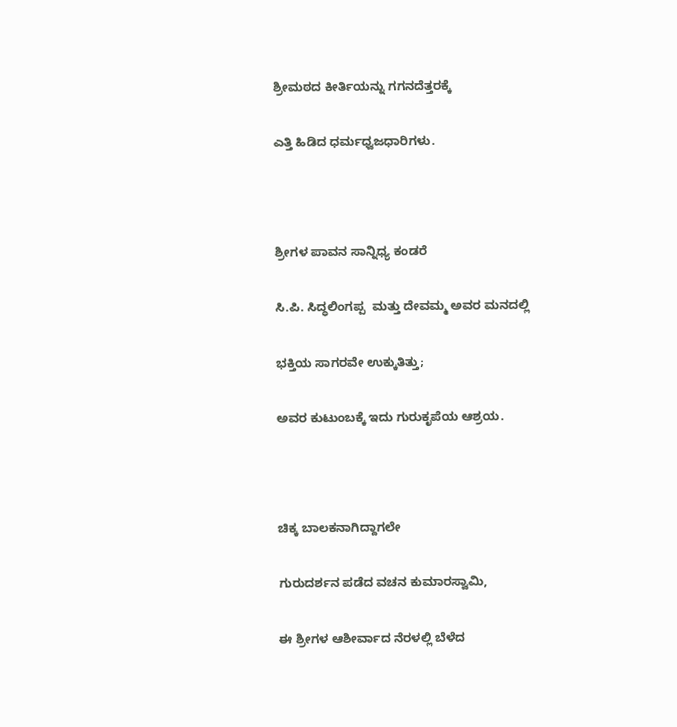ಶ್ರೀಮಠದ ಕೀರ್ತಿಯನ್ನು ಗಗನದೆತ್ತರಕ್ಕೆ

ಎತ್ತಿ ಹಿಡಿದ ಧರ್ಮಧ್ವಜಧಾರಿಗಳು.



ಶ್ರೀಗಳ ಪಾವನ ಸಾನ್ನಿಧ್ಯ ಕಂಡರೆ

ಸಿ.ಪಿ. ಸಿದ್ಧಲಿಂಗಪ್ಪ  ಮತ್ತು ದೇವಮ್ಮ ಅವರ ಮನದಲ್ಲಿ

ಭಕ್ತಿಯ ಸಾಗರವೇ ಉಕ್ಕುತಿತ್ತು;

ಅವರ ಕುಟುಂಬಕ್ಕೆ ಇದು ಗುರುಕೃಪೆಯ ಆಶ್ರಯ.



ಚಿಕ್ಕ ಬಾಲಕನಾಗಿದ್ದಾಗಲೇ

ಗುರುದರ್ಶನ ಪಡೆದ ವಚನ ಕುಮಾರಸ್ವಾಮಿ,

ಈ ಶ್ರೀಗಳ ಆಶೀರ್ವಾದ ನೆರಳಲ್ಲಿ ಬೆಳೆದ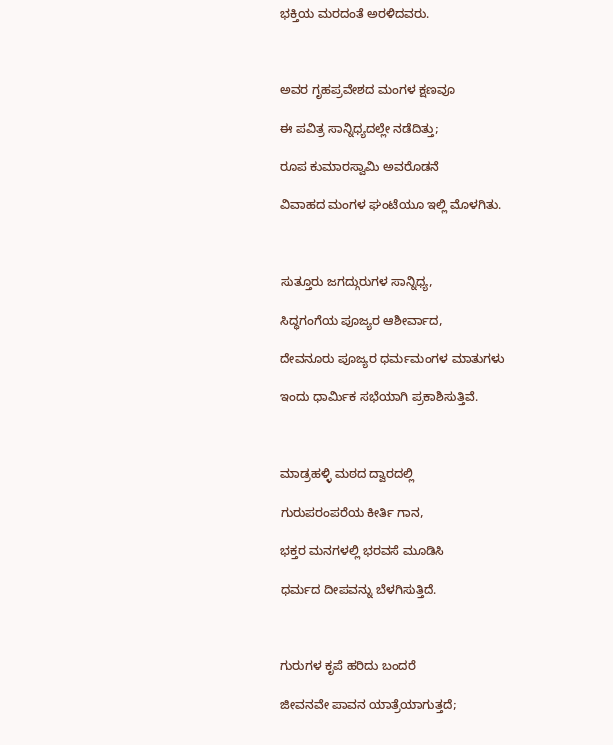ಭಕ್ತಿಯ ಮರದಂತೆ ಅರಳಿದವರು.



ಅವರ ಗೃಹಪ್ರವೇಶದ ಮಂಗಳ ಕ್ಷಣವೂ

ಈ ಪವಿತ್ರ ಸಾನ್ನಿಧ್ಯದಲ್ಲೇ ನಡೆದಿತ್ತು;

ರೂಪ ಕುಮಾರಸ್ವಾಮಿ ಅವರೊಡನೆ

ವಿವಾಹದ ಮಂಗಳ ಘಂಟೆಯೂ ಇಲ್ಲಿ ಮೊಳಗಿತು.



ಸುತ್ತೂರು ಜಗದ್ಗುರುಗಳ ಸಾನ್ನಿಧ್ಯ,

ಸಿದ್ಧಗಂಗೆಯ ಪೂಜ್ಯರ ಆಶೀರ್ವಾದ,

ದೇವನೂರು ಪೂಜ್ಯರ ಧರ್ಮಮಂಗಳ ಮಾತುಗಳು

ಇಂದು ಧಾರ್ಮಿಕ ಸಭೆಯಾಗಿ ಪ್ರಕಾಶಿಸುತ್ತಿವೆ.



ಮಾಡ್ರಹಳ್ಳಿ ಮಠದ ದ್ವಾರದಲ್ಲಿ

ಗುರುಪರಂಪರೆಯ ಕೀರ್ತಿ ಗಾನ,

ಭಕ್ತರ ಮನಗಳಲ್ಲಿ ಭರವಸೆ ಮೂಡಿಸಿ

ಧರ್ಮದ ದೀಪವನ್ನು ಬೆಳಗಿಸುತ್ತಿದೆ.



ಗುರುಗಳ ಕೃಪೆ ಹರಿದು ಬಂದರೆ

ಜೀವನವೇ ಪಾವನ ಯಾತ್ರೆಯಾಗುತ್ತದೆ;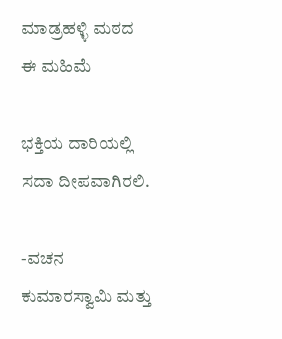ಮಾಡ್ರಹಳ್ಳಿ ಮಠದ ಈ ಮಹಿಮೆ

ಭಕ್ತಿಯ ದಾರಿಯಲ್ಲಿ ಸದಾ ದೀಪವಾಗಿರಲಿ.

-ವಚನ ಕುಮಾರಸ್ವಾಮಿ ಮತ್ತು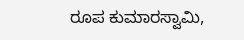ರೂಪ ಕುಮಾರಸ್ವಾಮಿ,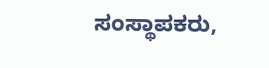ಸಂಸ್ಥಾಪಕರು,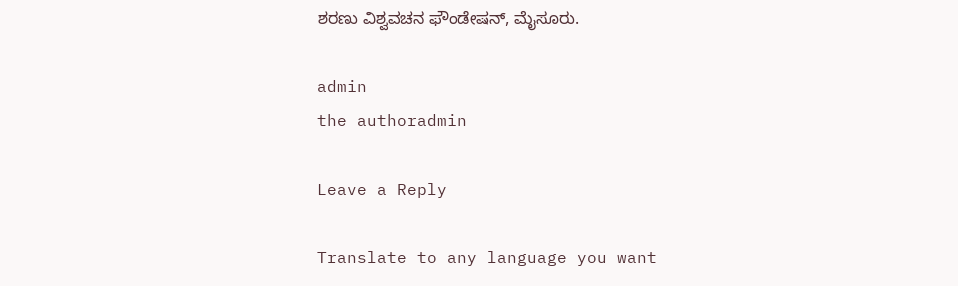ಶರಣು ವಿಶ್ವವಚನ ಫೌಂಡೇಷನ್, ಮೈಸೂರು.

admin
the authoradmin

Leave a Reply

Translate to any language you want